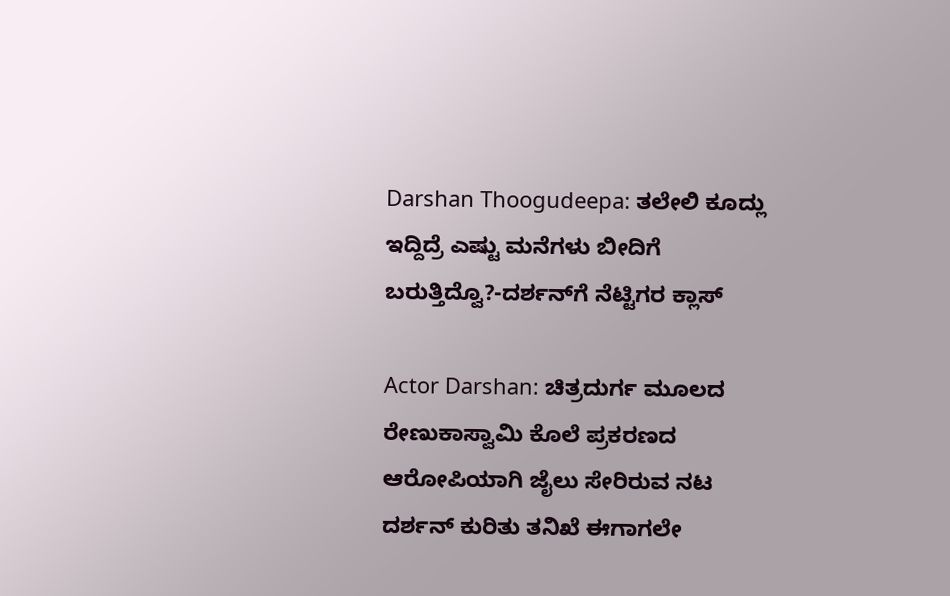Darshan Thoogudeepa: ತಲೇಲಿ ಕೂದ್ಲು ಇದ್ದಿದ್ರೆ ಎಷ್ಟು ಮನೆಗಳು ಬೀದಿಗೆ ಬರುತ್ತಿದ್ವೊ?-ದರ್ಶನ್‌ಗೆ ನೆಟ್ಟಿಗರ ಕ್ಲಾಸ್

Actor Darshan: ಚಿತ್ರದುರ್ಗ ಮೂಲದ ರೇಣುಕಾಸ್ವಾಮಿ ಕೊಲೆ ಪ್ರಕರಣದ ಆರೋಪಿಯಾಗಿ ಜೈಲು ಸೇರಿರುವ ನಟ ದರ್ಶನ್ ಕುರಿತು ತನಿಖೆ ಈಗಾಗಲೇ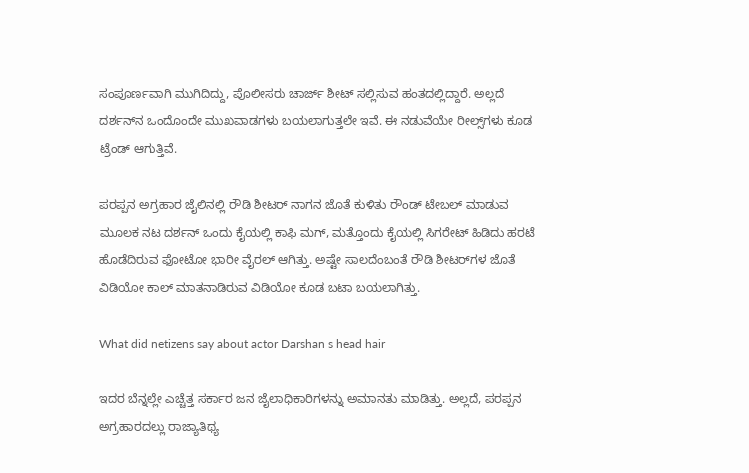ಸಂಪೂರ್ಣವಾಗಿ ಮುಗಿದಿದ್ದು, ಪೊಲೀಸರು ಚಾರ್ಜ್‌ ಶೀಟ್‌ ಸಲ್ಲಿಸುವ ಹಂತದಲ್ಲಿದ್ದಾರೆ. ಅಲ್ಲದೆ ದರ್ಶನ್‌ನ ಒಂದೊಂದೇ ಮುಖವಾಡಗಳು ಬಯಲಾಗುತ್ತಲೇ ಇವೆ. ಈ ನಡುವೆಯೇ ರೀಲ್ಸ್‌ಗಳು ಕೂಡ ಟ್ರೆಂಡ್‌ ಆಗುತ್ತಿವೆ.

ಪರಪ್ಪನ ಅಗ್ರಹಾರ ಜೈಲಿನಲ್ಲಿ ರೌಡಿ ಶೀಟರ್‌ ನಾಗನ ಜೊತೆ ಕುಳಿತು ರೌಂಡ್‌ ಟೇಬಲ್‌ ಮಾಡುವ ಮೂಲಕ ನಟ ದರ್ಶನ್‌ ಒಂದು ಕೈಯಲ್ಲಿ ಕಾಫಿ ಮಗ್‌, ಮತ್ತೊಂದು ಕೈಯಲ್ಲಿ ಸಿಗರೇಟ್‌ ಹಿಡಿದು ಹರಟೆ ಹೊಡೆದಿರುವ ಫೋಟೋ ಭಾರೀ ವೈರಲ್‌ ಆಗಿತ್ತು. ಅಷ್ಟೇ ಸಾಲದೆಂಬಂತೆ ರೌಡಿ ಶೀಟರ್‌ಗಳ ಜೊತೆ ವಿಡಿಯೋ ಕಾಲ್‌ ಮಾತನಾಡಿರುವ ವಿಡಿಯೋ ಕೂಡ ಬಟಾ ಬಯಲಾಗಿತ್ತು.

What did netizens say about actor Darshan s head hair

ಇದರ ಬೆನ್ನಲ್ಲೇ ಎಚ್ಚೆತ್ತ ಸರ್ಕಾರ ಜನ ಜೈಲಾಧಿಕಾರಿಗಳನ್ನು ಅಮಾನತು ಮಾಡಿತ್ತು. ಅಲ್ಲದೆ, ಪರಪ್ಪನ ಅಗ್ರಹಾರದಲ್ಲು ರಾಜ್ಯಾತಿಥ್ಯ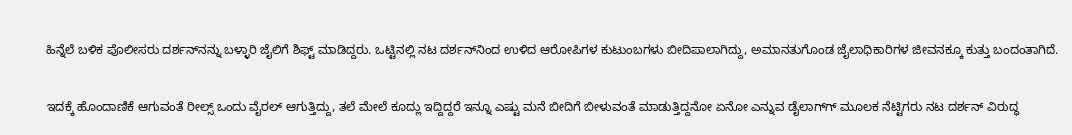ಹಿನ್ನೆಲೆ ಬಳಿಕ ಪೊಲೀಸರು ದರ್ಶನ್‌ನನ್ನು ಬಳ್ಳಾರಿ ಜೈಲಿಗೆ ಶಿಫ್ಟ್‌ ಮಾಡಿದ್ದರು. ಒಟ್ಟಿನಲ್ಲಿ ನಟ ದರ್ಶನ್‌ನಿಂದ ಉಳಿದ ಆರೋಪಿಗಳ ಕುಟುಂಬಗಳು ಬೀದಿಪಾಲಾಗಿದ್ದು, ಅಮಾನತುಗೊಂಡ ಜೈಲಾಧಿಕಾರಿಗಳ ಜೀವನಕ್ಕೂ ಕುತ್ತು ಬಂದಂತಾಗಿದೆ.

ಇದಕ್ಕೆ ಹೊಂದಾಣಿಕೆ ಆಗುವಂತೆ ರೀಲ್ಸ್‌ ಒಂದು ವೈರಲ್‌ ಆಗುತ್ತಿದ್ದು, ತಲೆ ಮೇಲೆ ಕೂದ್ಲು ಇದ್ದಿದ್ದರೆ ಇನ್ನೂ ಎಷ್ಟು ಮನೆ ಬೀದಿಗೆ ಬೀಳುವಂತೆ ಮಾಡುತ್ತಿದ್ದನೋ ಏನೋ ಎನ್ನುವ ಡೈಲಾಗ್‌ಗ್ ಮೂಲಕ ನೆಟ್ಟಿಗರು ನಟ ದರ್ಶನ್‌ ವಿರುದ್ಧ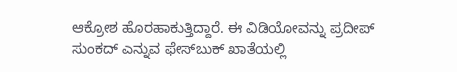ಆಕ್ರೋಶ ಹೊರಹಾಕುತ್ತಿದ್ದಾರೆ. ಈ ವಿಡಿಯೋವನ್ನು ಪ್ರದೀಪ್‌ ಸುಂಕದ್‌ ಎನ್ನುವ ಫೇಸ್‌ಬುಕ್‌ ಖಾತೆಯಲ್ಲಿ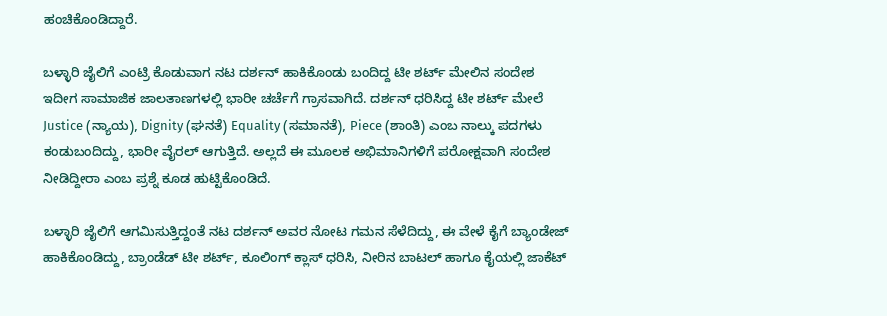ಹಂಚಿಕೊಂಡಿದ್ದಾರೆ.

ಬಳ್ಳಾರಿ ಜೈಲಿಗೆ ಎಂಟ್ರಿ ಕೊಡುವಾಗ ನಟ ದರ್ಶನ್‌ ಹಾಕಿಕೊಂಡು ಬಂದಿದ್ದ ಟೀ ಶರ್ಟ್‌ ಮೇಲಿನ ಸಂದೇಶ ಇದೀಗ ಸಾಮಾಜಿಕ ಜಾಲತಾಣಗಳಲ್ಲಿ ಭಾರೀ ಚರ್ಚೆಗೆ ಗ್ರಾಸವಾಗಿದೆ. ದರ್ಶನ್‌ ಧರಿಸಿದ್ದ ಟೀ ಶರ್ಟ್‌ ಮೇಲೆ Justice (ನ್ಯಾಯ), Dignity (ಘನತೆ) Equality (ಸಮಾನತೆ), Piece (ಶಾಂತಿ) ಎಂಬ ನಾಲ್ಕು ಪದಗಳು ಕಂಡುಬಂದಿದ್ದು, ಭಾರೀ ವೈರಲ್‌ ಆಗುತ್ತಿದೆ. ಅಲ್ಲದೆ ಈ ಮೂಲಕ ಅಭಿಮಾನಿಗಳಿಗೆ ಪರೋಕ್ಷವಾಗಿ ಸಂದೇಶ ನೀಡಿದ್ದೀರಾ ಎಂಬ ಪ್ರಶ್ನೆ ಕೂಡ ಹುಟ್ಟಿಕೊಂಡಿದೆ.

ಬಳ್ಳಾರಿ ಜೈಲಿಗೆ ಆಗಮಿಸುತ್ತಿದ್ದಂತೆ ನಟ ದರ್ಶನ್ ಅವರ ನೋಟ ಗಮನ ಸೆಳೆದಿದ್ದು, ಈ ವೇಳೆ ಕೈಗೆ ಬ್ಯಾಂಡೇಜ್ ಹಾಕಿಕೊಂಡಿದ್ದು, ಬ್ರಾಂಡೆಡ್ ಟೀ ಶರ್ಟ್, ಕೂಲಿಂಗ್ ಕ್ಲಾಸ್ ಧರಿಸಿ, ನೀರಿನ ಬಾಟಲ್ ಹಾಗೂ ಕೈಯಲ್ಲಿ ಜಾಕೆಟ್‌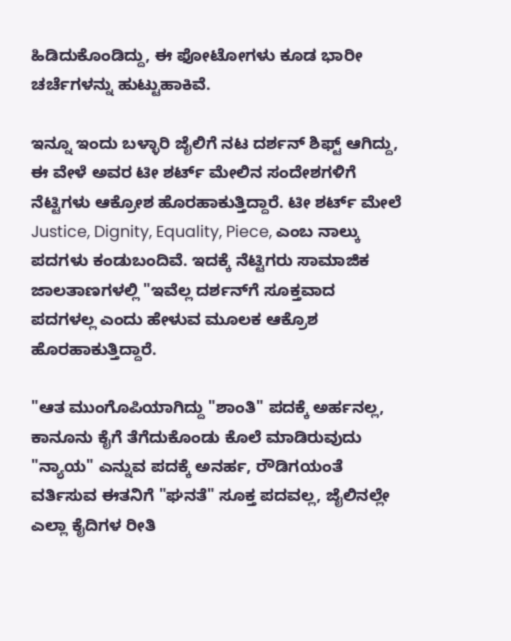ಹಿಡಿದುಕೊಂಡಿದ್ದು, ಈ ಫೋಟೋಗಳು ಕೂಡ ಭಾರೀ ಚರ್ಚೆಗಳನ್ನು ಹುಟ್ಟುಹಾಕಿವೆ.

ಇನ್ನೂ ಇಂದು ಬಳ್ಳಾರಿ ಜೈಲಿಗೆ ನಟ ದರ್ಶನ್‌ ಶಿಫ್ಟ್‌ ಆಗಿದ್ದು, ಈ ವೇಳೆ ಅವರ ಟೀ ಶರ್ಟ್‌ ಮೇಲಿನ ಸಂದೇಶಗಳಿಗೆ ನೆಟ್ಟಿಗಳು ಆಕ್ರೋಶ ಹೊರಹಾಕುತ್ತಿದ್ದಾರೆ. ಟೀ ಶರ್ಟ್ ಮೇಲೆ Justice, Dignity, Equality, Piece, ಎಂಬ ನಾಲ್ಕು ಪದಗಳು ಕಂಡುಬಂದಿವೆ. ಇದಕ್ಕೆ ನೆಟ್ಟಿಗರು ಸಾಮಾಜಿಕ ಜಾಲತಾಣಗಳಲ್ಲಿ "ಇವೆಲ್ಲ ದರ್ಶನ್‌ಗೆ ಸೂಕ್ತವಾದ ಪದಗಳಲ್ಲ ಎಂದು ಹೇಳುವ ಮೂಲಕ ಆಕ್ರೊಶ ಹೊರಹಾಕುತ್ತಿದ್ದಾರೆ.

"ಆತ ಮುಂಗೊಪಿಯಾಗಿದ್ದು "ಶಾಂತಿ" ಪದಕ್ಕೆ ಅರ್ಹನಲ್ಲ, ಕಾನೂನು ಕೈಗೆ ತೆಗೆದುಕೊಂಡು ಕೊಲೆ ಮಾಡಿರುವುದು "ನ್ಯಾಯ" ಎನ್ನುವ ಪದಕ್ಕೆ ಅನರ್ಹ, ರೌಡಿಗಯಂತೆ ವರ್ತಿಸುವ ಈತನಿಗೆ "ಘನತೆ" ಸೂಕ್ತ ಪದವಲ್ಲ, ಜೈಲಿನಲ್ಲೇ ಎಲ್ಲಾ ಕೈದಿಗಳ ರೀತಿ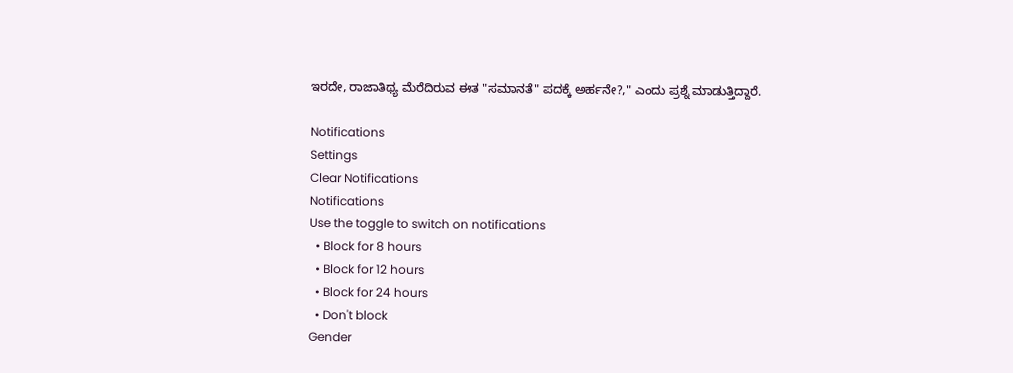ಇರದೇ, ರಾಜಾತಿಥ್ಯ ಮೆರೆದಿರುವ ಈತ "ಸಮಾನತೆ" ಪದಕ್ಕೆ ಅರ್ಹನೇ?," ಎಂದು ಪ್ರಶ್ನೆ ಮಾಡುತ್ತಿದ್ದಾರೆ.

Notifications
Settings
Clear Notifications
Notifications
Use the toggle to switch on notifications
  • Block for 8 hours
  • Block for 12 hours
  • Block for 24 hours
  • Don't block
Gender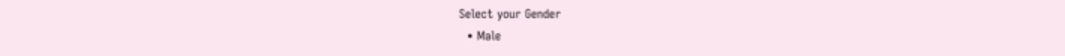Select your Gender
  • Male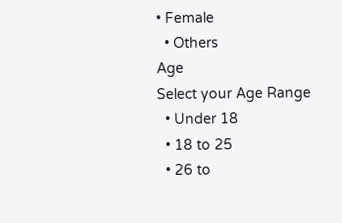• Female
  • Others
Age
Select your Age Range
  • Under 18
  • 18 to 25
  • 26 to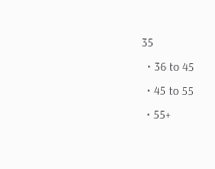35
  • 36 to 45
  • 45 to 55
  • 55+